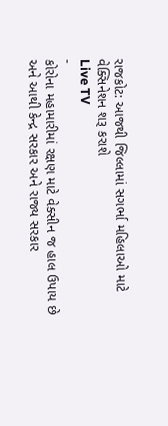રાજકોટ: આજથી જિલ્લામાં સગર્ભા મહિલાઓ માટે વેક્સિનેશન શરૂ કરાશે
Live TV
-
કોરોના મહામારીમાં રક્ષણ માટે વેક્સીન જ હાલ ઉપાય છે અને આથી કેન્દ્ર સરકાર અને રાજ્ય સરકાર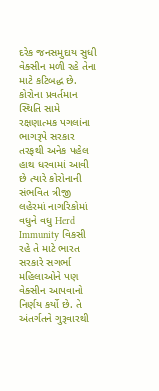દરેક જનસમુદાય સુધી વેક્સીન મળી રહે તેના માટે કટિબદ્ધ છે.
કોરોના પ્રવર્તમાન સ્થિતિ સામે રક્ષણાત્મક પગલાંના ભાગરૂપે સરકાર તરફથી અનેક પહેલ હાથ ધરવામાં આવી છે ત્યારે કોરોનાની સંભવિત ત્રીજી લહેરમાં નાગરિકોમાં વધુને વધુ Herd Immunity વિકસી રહે તે માટે ભારત સરકારે સગર્ભા મહિલાઓને પણ વેક્સીન આપવાનો નિર્ણય કર્યો છે. તે અંતર્ગતને ગુરૂવારથી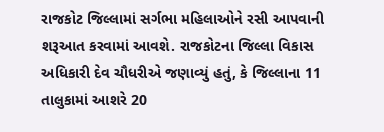રાજકોટ જિલ્લામાં સર્ગભા મહિલાઓને રસી આપવાની શરૂઆત કરવામાં આવશે. રાજકોટના જિલ્લા વિકાસ અધિકારી દેવ ચૌધરીએ જણાવ્યું હતું, કે જિલ્લાના 11 તાલુકામાં આશરે 20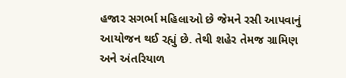હજાર સગર્ભા મહિલાઓ છે જેમને રસી આપવાનું આયોજન થઈ રહ્યું છે. તેથી શહેર તેમજ ગ્રામિણ અને અંતરિયાળ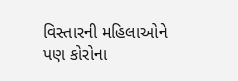વિસ્તારની મહિલાઓને પણ કોરોના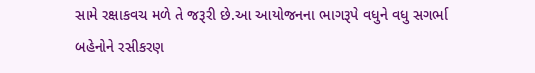સામે રક્ષાકવચ મળે તે જરૂરી છે.આ આયોજનના ભાગરૂપે વધુને વધુ સગર્ભા બહેનોને રસીકરણ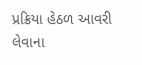પ્રક્રિયા હેઠળ આવરી લેવાના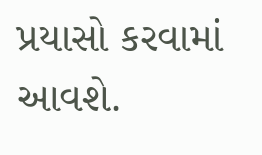પ્રયાસો કરવામાં આવશે.